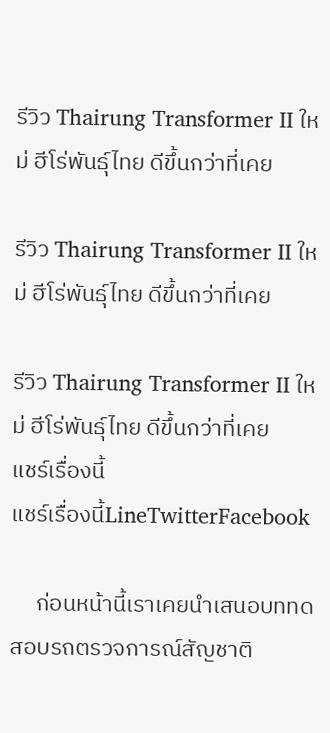รีวิว Thairung Transformer II ใหม่ ฮีโร่พันธุ์ไทย ดีขึ้นกว่าที่เคย

รีวิว Thairung Transformer II ใหม่ ฮีโร่พันธุ์ไทย ดีขึ้นกว่าที่เคย

รีวิว Thairung Transformer II ใหม่ ฮีโร่พันธุ์ไทย ดีขึ้นกว่าที่เคย
แชร์เรื่องนี้
แชร์เรื่องนี้LineTwitterFacebook

     ก่อนหน้านี้เราเคยนำเสนอบททดสอบรถตรวจการณ์สัญชาติ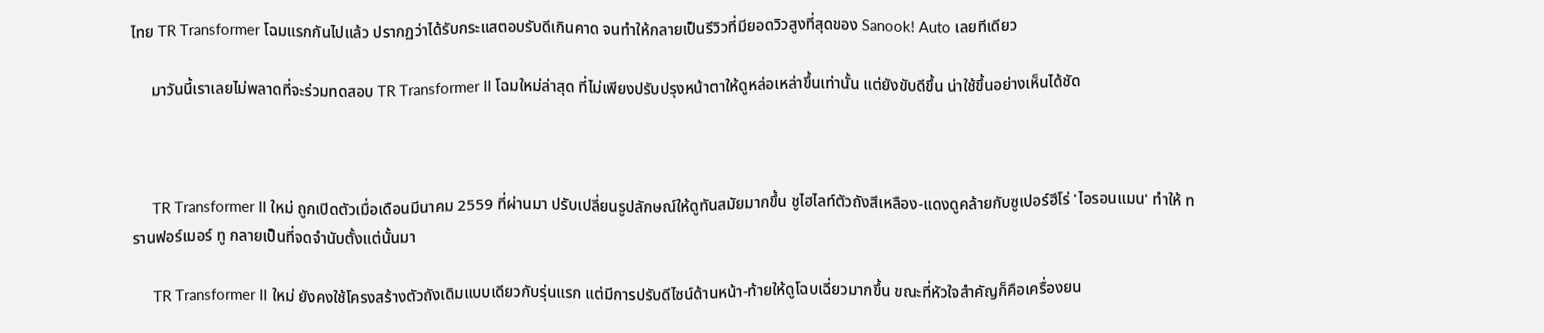ไทย TR Transformer โฉมแรกกันไปแล้ว ปรากฏว่าได้รับกระแสตอบรับดีเกินคาด จนทำให้กลายเป็นรีวิวที่มียอดวิวสูงที่สุดของ Sanook! Auto เลยทีเดียว

     มาวันนี้เราเลยไม่พลาดที่จะร่วมทดสอบ TR Transformer II โฉมใหม่ล่าสุด ที่ไม่เพียงปรับปรุงหน้าตาให้ดูหล่อเหล่าขึ้นเท่านั้น แต่ยังขับดีขึ้น น่าใช้ขึ้นอย่างเห็นได้ชัด



     TR Transformer II ใหม่ ถูกเปิดตัวเมื่อเดือนมีนาคม 2559 ที่ผ่านมา ปรับเปลี่ยนรูปลักษณ์ให้ดูทันสมัยมากขึ้น ชูไฮไลท์ตัวถังสีเหลือง-แดงดูคล้ายกับซูเปอร์ฮีโร่ 'ไอรอนแมน' ทำให้ ทรานฟอร์เมอร์ ทู กลายเป็นที่จดจำนับตั้งแต่นั้นมา

     TR Transformer II ใหม่ ยังคงใช้โครงสร้างตัวถังเดิมแบบเดียวกับรุ่นแรก แต่มีการปรับดีไซน์ด้านหน้า-ท้ายให้ดูโฉบเฉี่ยวมากขึ้น ขณะที่หัวใจสำคัญก็คือเครื่องยน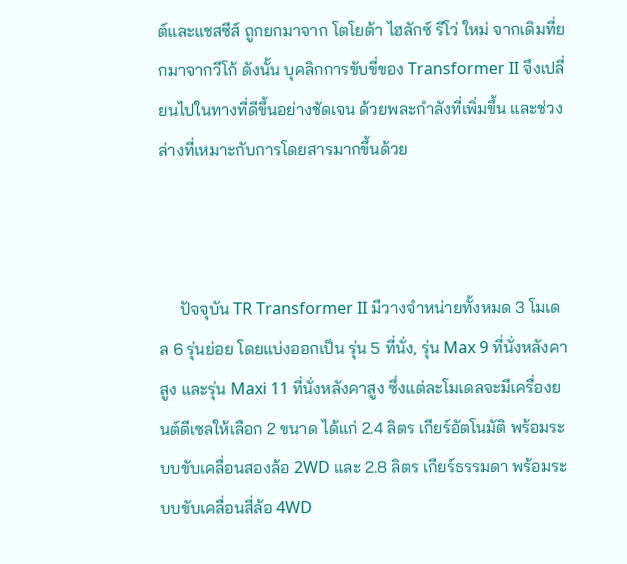ต์และแชสซีส์ ถูกยกมาจาก โตโยต้า ไฮลักซ์ รีโว่ ใหม่ จากเดิมที่ยกมาจากวีโก้ ดังนั้น บุคลิกการขับขี่ของ Transformer II จึงเปลี่ยนไปในทางที่ดีขึ้นอย่างชัดเจน ด้วยพละกำลังที่เพิ่มขึ้น และช่วงล่างที่เหมาะกับการโดยสารมากขึ้นด้วย



     ปัจจุบัน TR Transformer II มีวางจำหน่ายทั้งหมด 3 โมเดล 6 รุ่นย่อย โดยแบ่งออกเป็น รุ่น 5 ที่นั่ง, รุ่น Max 9 ที่นั่งหลังคาสูง และรุ่น Maxi 11 ที่นั่งหลังคาสูง ซึ่งแต่ละโมเดลจะมีเครื่องยนต์ดีเซลให้เลือก 2 ขนาด ได้แก่ 2.4 ลิตร เกียร์อัตโนมัติ พร้อมระบบขับเคลื่อนสองล้อ 2WD และ 2.8 ลิตร เกียร์ธรรมดา พร้อมระบบขับเคลื่อนสี่ล้อ 4WD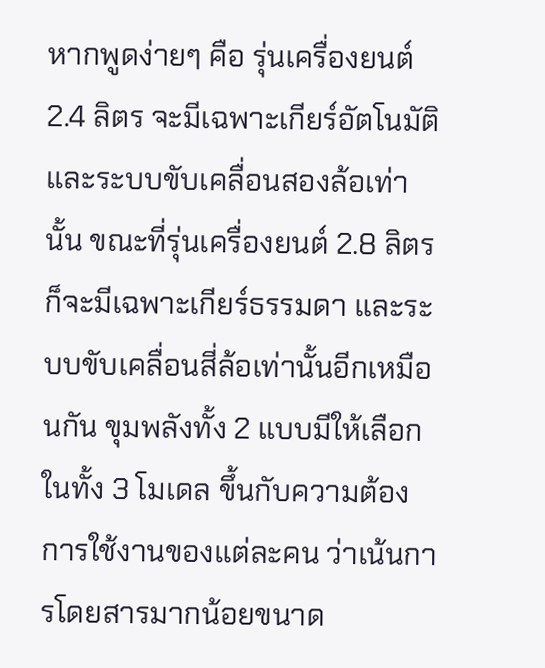หากพูดง่ายๆ คือ รุ่นเครื่องยนต์ 2.4 ลิตร จะมีเฉพาะเกียร์อัตโนมัติ และระบบขับเคลื่อนสองล้อเท่านั้น ขณะที่รุ่นเครื่องยนต์ 2.8 ลิตร ก็จะมีเฉพาะเกียร์ธรรมดา และระบบขับเคลื่อนสี่ล้อเท่านั้นอีกเหมือนกัน ขุมพลังทั้ง 2 แบบมีให้เลือกในทั้ง 3 โมเดล ขึ้นกับความต้องการใช้งานของแต่ละคน ว่าเน้นการโดยสารมากน้อยขนาด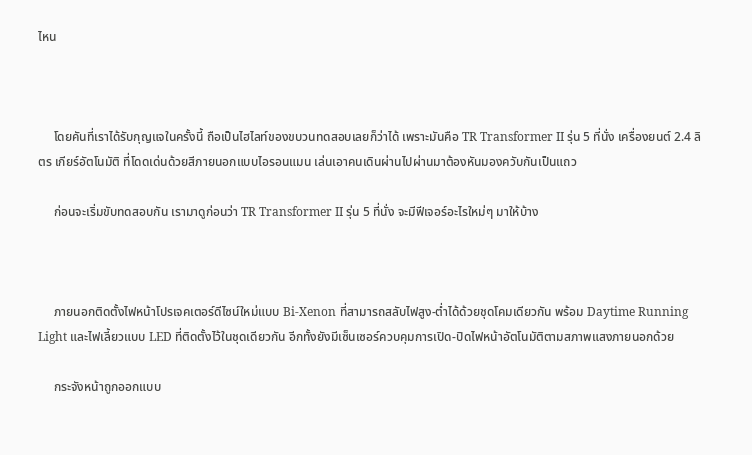ไหน



     โดยคันที่เราได้รับกุญแจในครั้งนี้ ถือเป็นไฮไลท์ของขบวนทดสอบเลยก็ว่าได้ เพราะมันคือ TR Transformer II รุ่น 5 ที่นั่ง เครื่องยนต์ 2.4 ลิตร เกียร์อัตโนมัติ ที่โดดเด่นด้วยสีภายนอกแบบไอรอนแมน เล่นเอาคนเดินผ่านไปผ่านมาต้องหันมองควับกันเป็นแถว

     ก่อนจะเริ่มขับทดสอบกัน เรามาดูก่อนว่า TR Transformer II รุ่น 5 ที่นั่ง จะมีฟีเจอร์อะไรใหม่ๆ มาให้บ้าง



     ภายนอกติดตั้งไฟหน้าโปรเจคเตอร์ดีไซน์ใหม่แบบ Bi-Xenon ที่สามารถสลับไฟสูง-ต่ำได้ด้วยชุดโคมเดียวกัน พร้อม Daytime Running Light และไฟเลี้ยวแบบ LED ที่ติดตั้งไว้ในชุดเดียวกัน อีกทั้งยังมีเซ็นเซอร์ควบคุมการเปิด-ปิดไฟหน้าอัตโนมัติตามสภาพแสงภายนอกด้วย

     กระจังหน้าถูกออกแบบ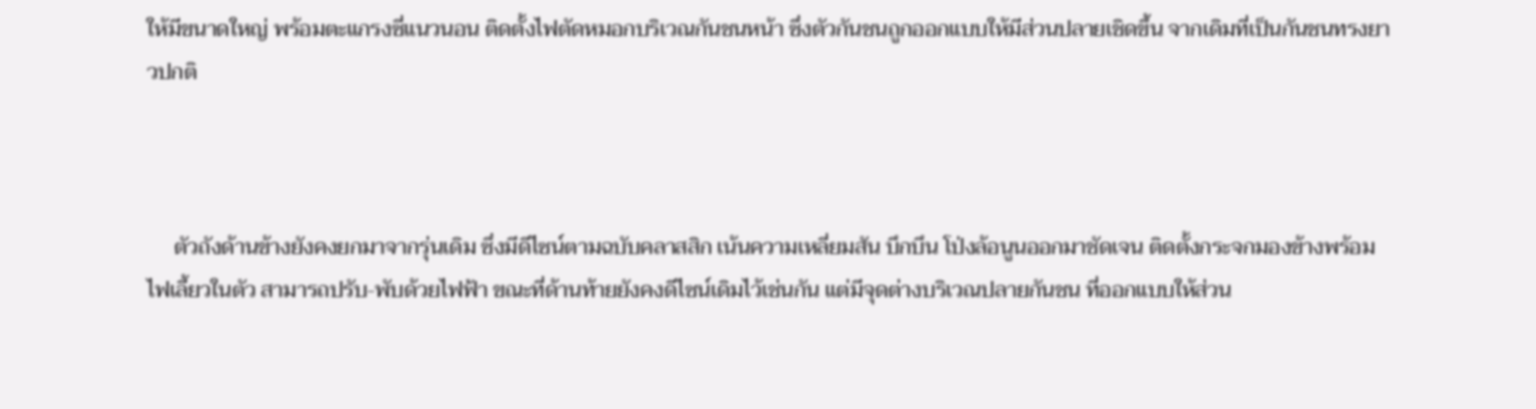ให้มีขนาดใหญ่ พร้อมตะแกรงซี่แนวนอน ติดตั้งไฟตัดหมอกบริเวณกันชนหน้า ซึ่งตัวกันชนถูกออกแบบให้มีส่วนปลายเชิดขึ้น จากเดิมที่เป็นกันชนทรงยาวปกติ



     ตัวถังด้านข้างยังคงยกมาจากรุ่นเดิม ซึ่งมีดีไซน์ตามฉบับคลาสสิก เน้นความเหลี่ยมสัน บึกบึน โป่งล้อนูนออกมาชัดเจน ติดตั้งกระจกมองข้างพร้อมไฟเลี้ยวในตัว สามารถปรับ-พับด้วยไฟฟ้า ขณะที่ด้านท้ายยังคงดีไซน์เดิมไว้เช่นกัน แต่มีจุดต่างบริเวณปลายกันชน ที่ออกแบบให้ส่วน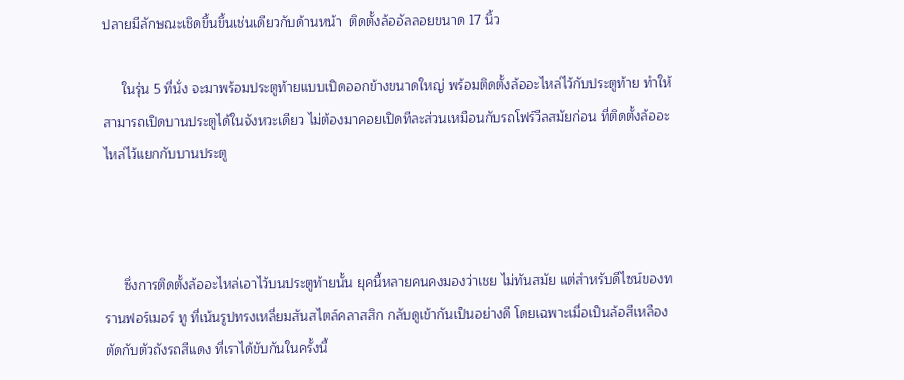ปลายมีลักษณะเชิดขึ้นขึ้นเช่นเดียวกับด้านหน้า  ติดตั้งล้ออัลลอยขนาด 17 นิ้ว

     ในรุ่น 5 ที่นั่ง จะมาพร้อมประตูท้ายแบบเปิดออกข้างขนาดใหญ่ พร้อมติดตั้งล้ออะไหล่ไว้กับประตูท้าย ทำให้สามารถเปิดบานประตูได้ในจังหวะเดียว ไม่ต้องมาคอยเปิดทีละส่วนเหมือนกับรถโฟร์วีลสมัยก่อน ที่ติดตั้งล้ออะไหล่ไว้แยกกับบานประตู



     ซึ่งการติดตั้งล้ออะไหล่เอาไว้บนประตูท้ายนั้น ยุคนี้หลายคนคงมองว่าเชย ไม่ทันสมัย แต่สำหรับดีไซน์ของทรานฟอร์เมอร์ ทู ที่เน้นรูปทรงเหลี่ยมสันสไตล์คลาสสิก กลับดูเข้ากันเป็นอย่างดี โดยเฉพาะเมื่อเป็นล้อสีเหลือง ตัดกับตัวถังรถสีแดง ที่เราได้ขับกันในครั้งนี้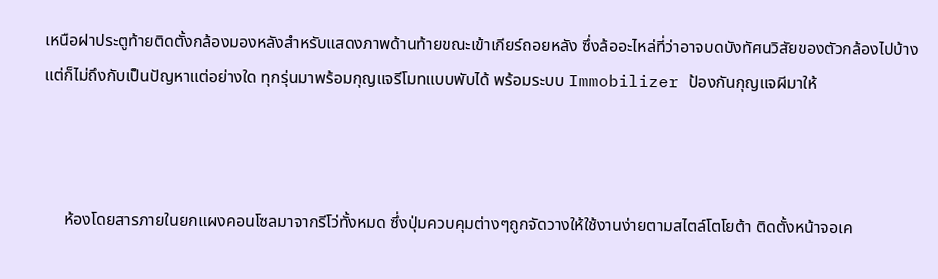เหนือฝาประตูท้ายติดตั้งกล้องมองหลังสำหรับแสดงภาพด้านท้ายขณะเข้าเกียร์ถอยหลัง ซึ่งล้ออะไหล่ที่ว่าอาจบดบังทัศนวิสัยของตัวกล้องไปบ้าง แต่ก็ไม่ถึงกับเป็นปัญหาแต่อย่างใด ทุกรุ่นมาพร้อมกุญแจรีโมทแบบพับได้ พร้อมระบบ Immobilizer ป้องกันกุญแจผีมาให้



     ห้องโดยสารภายในยกแผงคอนโซลมาจากรีโว่ทั้งหมด ซึ่งปุ่มควบคุมต่างๆถูกจัดวางให้ใช้งานง่ายตามสไตล์โตโยต้า ติดตั้งหน้าจอเค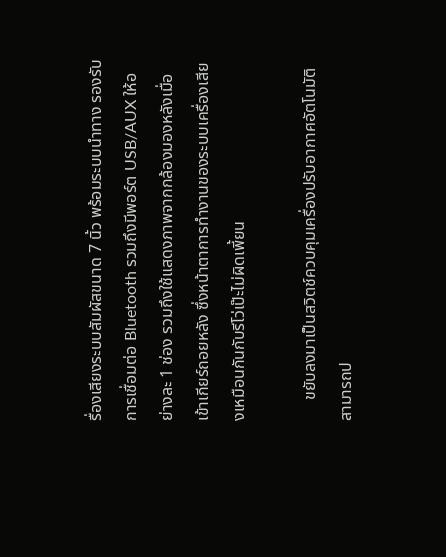รื่องเสียงระบบสัมผัสขนาด 7 นิ้ว พร้อมระบบนำทาง รองรับการเชื่อมต่อ Bluetooth รวมถึงมีพอร์ต USB/AUX ให้อย่างละ 1 ช่อง รวมถึงใช้แสดงภาพจากกล้องมองหลังเมื่อเข้าเกียร์ถอยหลัง ซึ่งหน้าตาการทำงานของระบบเครื่องเสียงเหมือนกันกับรีโว่เป๊ะไม่ผิดเพี้ยน

     ขยับลงมาเป็นสวิตช์ควบคุมเครื่องปรับอากาศอัตโนมัติ สามารถป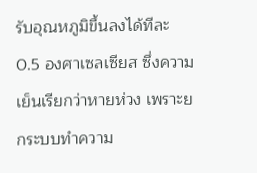รับอุณหภูมิขึ้นลงได้ทีละ 0.5 องศาเซลเซียส ซึ่งความเย็นเรียกว่าหายห่วง เพราะยกระบบทำความ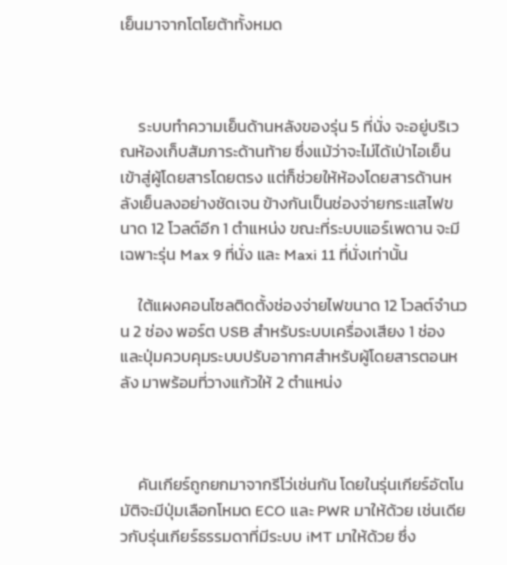เย็นมาจากโตโยต้าทั้งหมด



     ระบบทำความเย็นด้านหลังของรุ่น 5 ที่นั่ง จะอยู่บริเวณห้องเก็บสัมภาระด้านท้าย ซึ่งแม้ว่าจะไม่ได้เป่าไอเย็นเข้าสู่ผู้โดยสารโดยตรง แต่ก็ช่วยให้ห้องโดยสารด้านหลังเย็นลงอย่างชัดเจน ข้างกันเป็นช่องจ่ายกระแสไฟขนาด 12 โวลต์อีก 1 ตำแหน่ง ขณะที่ระบบแอร์เพดาน จะมีเฉพาะรุ่น Max 9 ที่นั่ง และ Maxi 11 ที่นั่งเท่านั้น

     ใต้แผงคอนโซลติดตั้งช่องจ่ายไฟขนาด 12 โวลต์จำนวน 2 ช่อง พอร์ต USB สำหรับระบบเครื่องเสียง 1 ช่อง และปุ่มควบคุมระบบปรับอากาศสำหรับผู้โดยสารตอนหลัง มาพร้อมที่วางแก้วให้ 2 ตำแหน่ง



     คันเกียร์ถูกยกมาจากรีโว่เช่นกัน โดยในรุ่นเกียร์อัตโนมัติจะมีปุ่มเลือกโหมด ECO และ PWR มาให้ด้วย เช่นเดียวกับรุ่นเกียร์ธรรมดาที่มีระบบ iMT มาให้ด้วย ซึ่ง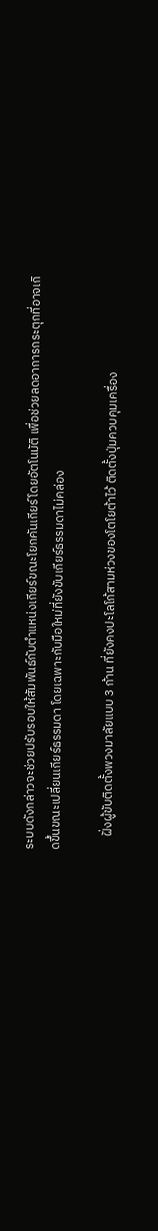ระบบดังกล่าวจะช่วยปรับรอบให้สัมพันธ์กับตำแหน่งเกียร์ขณะโยกคันเกียร์โดยอัตโนมัติ เพื่อช่วยลดอาการกระตุกที่อาจเกิดขึ้นขณะเปลี่ยนเกียร์ธรรมดา โดยเฉพาะกับมือใหม่ที่ยังขับเกียร์ธรรมดาไม่คล่อง

     ฝั่งผู้ขับติดตั้งพวงมาลัยแบบ 3 ก้าน ที่ยังคงปะโลโก้สามห่วงของโตโยต้าไว้ ติดตั้งปุ่มควบคุมเครื่อง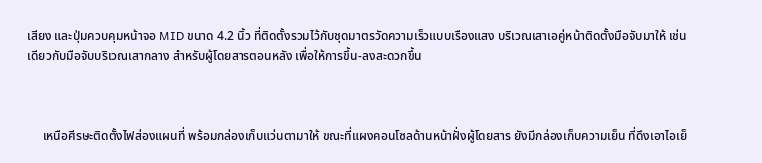เสียง และปุ่มควบคุมหน้าจอ MID ขนาด 4.2 นิ้ว ที่ติดตั้งรวมไว้กับชุดมาตรวัดความเร็วแบบเรืองแสง บริเวณเสาเอคู่หน้าติดตั้งมือจับมาให้ เช่นเดียวกับมือจับบริเวณเสากลาง สำหรับผู้โดยสารตอนหลัง เพื่อให้การขึ้น-ลงสะดวกขึ้น



     เหนือศีรษะติดตั้งไฟส่องแผนที่ พร้อมกล่องเก็บแว่นตามาให้ ขณะที่แผงคอนโซลด้านหน้าฝั่งผู้โดยสาร ยังมีกล่องเก็บความเย็น ที่ดึงเอาไอเย็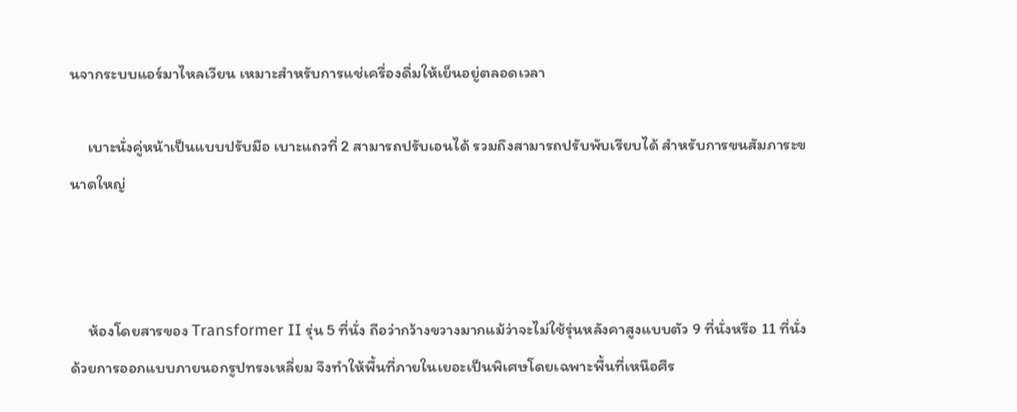นจากระบบแอร์มาไหลเวียน เหมาะสำหรับการแช่เครื่องดื่มให้เย็นอยู่ตลอดเวลา

     เบาะนั่งคู่หน้าเป็นแบบปรับมือ เบาะแถวที่ 2 สามารถปรับเอนได้ รวมถึงสามารถปรับพับเรียบได้ สำหรับการขนสัมภาระขนาดใหญ่



     ห้องโดยสารของ Transformer II รุ่น 5 ที่นั่ง ถือว่ากว้างขวางมากแม้ว่าจะไม่ใช้รุ่นหลังคาสูงแบบตัว 9 ที่นั่งหรือ 11 ที่นั่ง ด้วยการออกแบบภายนอกรูปทรงเหลี่ยม จึงทำให้พื้นที่ภายในเยอะเป็นพิเศษโดยเฉพาะพื้นที่เหนือศีร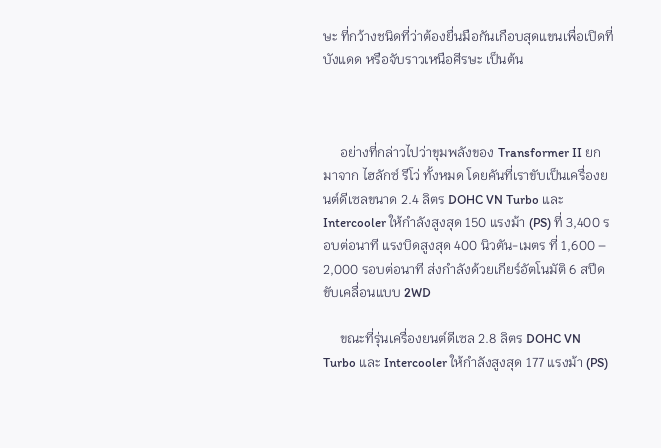ษะ ที่กว้างชนิดที่ว่าต้องยื่นมือกันเกือบสุดแขนเพื่อเปิดที่บังแดด หรือจับราวเหนือศีรษะ เป็นต้น



     อย่างที่กล่าวไปว่าขุมพลังของ Transformer II ยกมาจาก ไฮลักซ์ รีโว่ ทั้งหมด โดยคันที่เราขับเป็นเครื่องยนต์ดีเซลขนาด 2.4 ลิตร DOHC VN Turbo และ Intercooler ให้กำลังสูงสุด 150 แรงม้า (PS) ที่ 3,400 รอบต่อนาที แรงบิดสูงสุด 400 นิวตัน-เมตร ที่ 1,600 – 2,000 รอบต่อนาที ส่งกำลังด้วยเกียร์อัตโนมัติ 6 สปีด ขับเคลื่อนแบบ 2WD

     ขณะที่รุ่นเครื่องยนต์ดีเซล 2.8 ลิตร DOHC VN Turbo และ Intercooler ให้กำลังสูงสุด 177 แรงม้า (PS)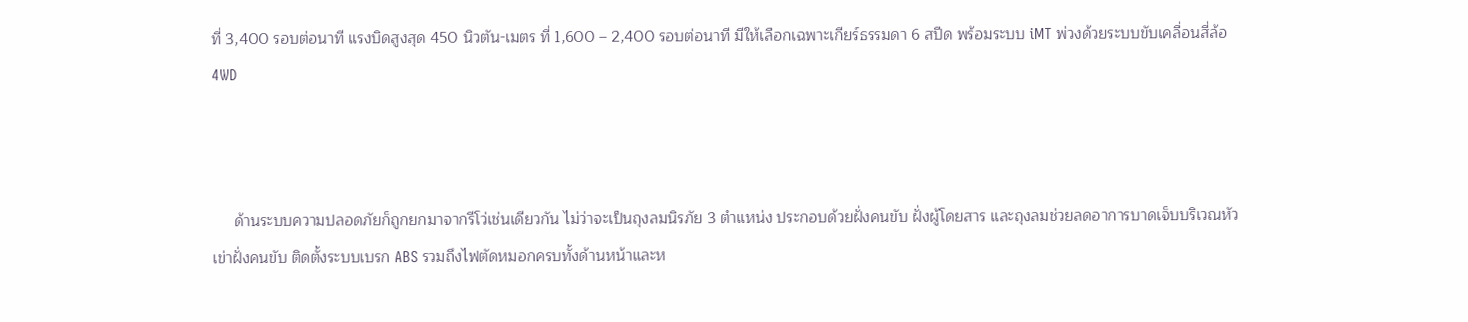ที่ 3,400 รอบต่อนาที แรงบิดสูงสุด 450 นิวตัน-เมตร ที่ 1,600 – 2,400 รอบต่อนาที มีให้เลือกเฉพาะเกียร์ธรรมดา 6 สปีด พร้อมระบบ iMT พ่วงด้วยระบบขับเคลื่อนสี่ล้อ 4WD



     ด้านระบบความปลอดภัยก็ถูกยกมาจากรีโว่เช่นเดียวกัน ไม่ว่าจะเป็นถุงลมนิรภัย 3 ตำแหน่ง ประกอบด้วยฝั่งคนขับ ฝั่งผู้โดยสาร และถุงลมช่วยลดอาการบาดเจ็บบริเวณหัวเข่าฝั่งคนขับ ติดตั้งระบบเบรก ABS รวมถึงไฟตัดหมอกครบทั้งด้านหน้าและห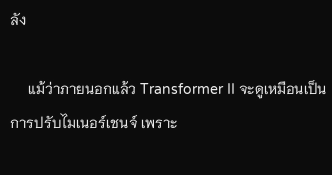ลัง

     แม้ว่าภายนอกแล้ว Transformer II จะดูเหมือนเป็นการปรับไมเนอร์เชนจ์ เพราะ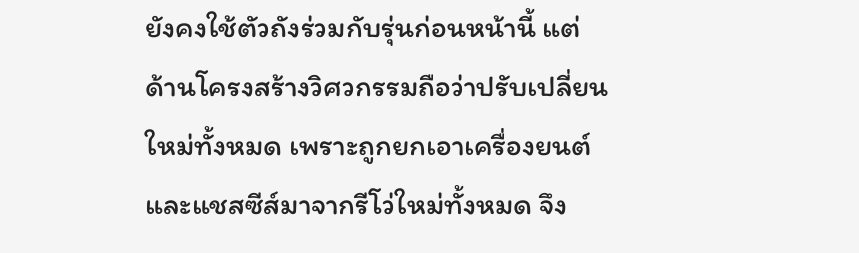ยังคงใช้ตัวถังร่วมกับรุ่นก่อนหน้านี้ แต่ด้านโครงสร้างวิศวกรรมถือว่าปรับเปลี่ยนใหม่ทั้งหมด เพราะถูกยกเอาเครื่องยนต์และแชสซีส์มาจากรีโว่ใหม่ทั้งหมด จึง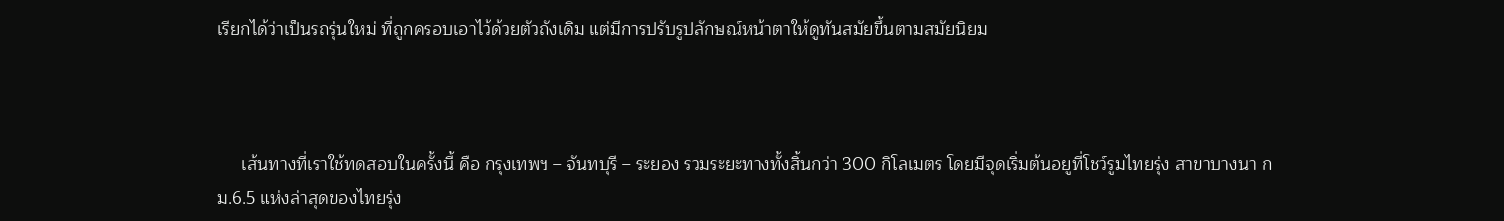เรียกได้ว่าเป็นรถรุ่นใหม่ ที่ถูกครอบเอาไว้ด้วยตัวถังเดิม แต่มีการปรับรูปลักษณ์หน้าตาให้ดูทันสมัยขึ้นตามสมัยนิยม



     เส้นทางที่เราใช้ทดสอบในครั้งนี้ คือ กรุงเทพฯ – จันทบุรี – ระยอง รวมระยะทางทั้งสิ้นกว่า 300 กิโลเมตร โดยมีจุดเริ่มต้นอยูที่โชว์รูมไทยรุ่ง สาขาบางนา กม.6.5 แห่งล่าสุดของไทยรุ่ง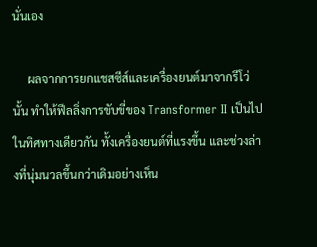นั่นเอง

     ผลจากการยกแชสซีส์และเครื่องยนต์มาจากรีโว่นั้น ทำให้ฟีลลิ่งการขับขี่ของ Transformer II เป็นไปในทิศทางเดียวกัน ทั้งเครื่องยนต์ที่แรงขึ้น และช่วงล่างที่นุ่มนวลขึ้นกว่าเดิมอย่างเห็น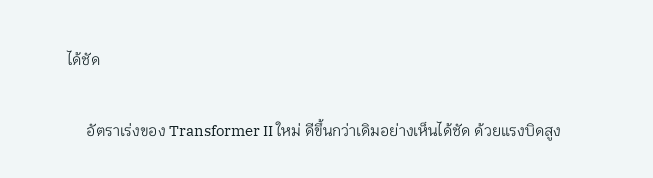ได้ชัด

     อัตราเร่งของ Transformer II ใหม่ ดีขึ้นกว่าเดิมอย่างเห็นได้ชัด ด้วยแรงบิดสูง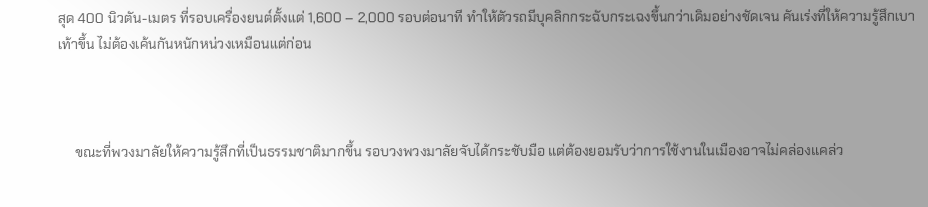สุด 400 นิวตัน-เมตร ที่รอบเครื่องยนต์ตั้งแต่ 1,600 – 2,000 รอบต่อนาที ทำให้ตัวรถมีบุคลิกกระฉับกระเฉงขึ้นกว่าเดิมอย่างชัดเจน คันเร่งที่ให้ความรู้สึกเบาเท้าขึ้น ไม่ต้องเค้นกันหนักหน่วงเหมือนแต่ก่อน



     ขณะที่พวงมาลัยให้ความรู้สึกที่เป็นธรรมชาติมากขึ้น รอบวงพวงมาลัยจับได้กระชับมือ แต่ต้องยอมรับว่าการใช้งานในเมืองอาจไม่คล่องแคล่ว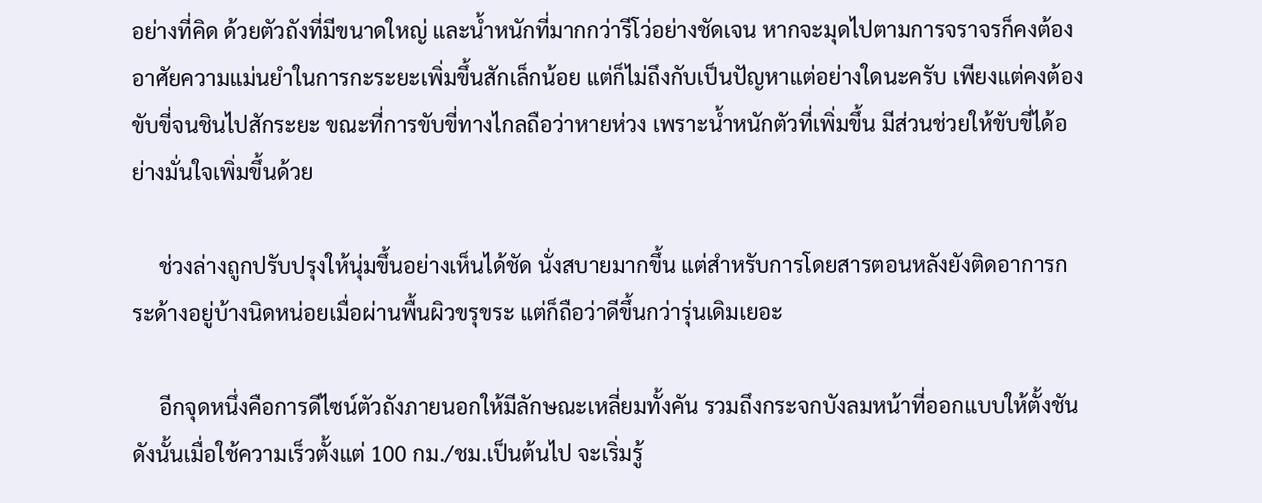อย่างที่คิด ด้วยตัวถังที่มีขนาดใหญ่ และน้ำหนักที่มากกว่ารีโว่อย่างชัดเจน หากจะมุดไปตามการจราจรก็คงต้องอาศัยความแม่นยำในการกะระยะเพิ่มขึ้นสักเล็กน้อย แต่ก็ไม่ถึงกับเป็นปัญหาแต่อย่างใดนะครับ เพียงแต่คงต้องขับขี่จนชินไปสักระยะ ขณะที่การขับขี่ทางไกลถือว่าหายห่วง เพราะน้ำหนักตัวที่เพิ่มขึ้น มีส่วนช่วยให้ขับขี่ได้อย่างมั่นใจเพิ่มขึ้นด้วย

     ช่วงล่างถูกปรับปรุงให้นุ่มขึ้นอย่างเห็นได้ชัด นั่งสบายมากขึ้น แต่สำหรับการโดยสารตอนหลังยังติดอาการกระด้างอยู่บ้างนิดหน่อยเมื่อผ่านพื้นผิวขรุขระ แต่ก็ถือว่าดีขึ้นกว่ารุ่นเดิมเยอะ

     อีกจุดหนึ่งคือการดีไซน์ตัวถังภายนอกให้มีลักษณะเหลี่ยมทั้งคัน รวมถึงกระจกบังลมหน้าที่ออกแบบให้ตั้งชัน ดังนั้นเมื่อใช้ความเร็วตั้งแต่ 100 กม./ชม.เป็นต้นไป จะเริ่มรู้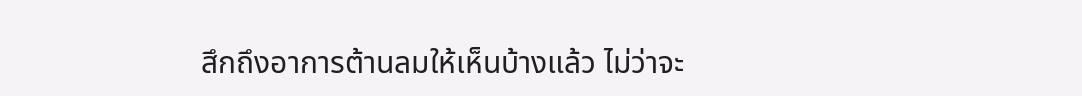สึกถึงอาการต้านลมให้เห็นบ้างแล้ว ไม่ว่าจะ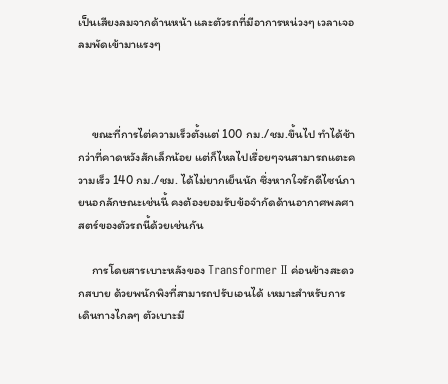เป็นเสียงลมจากด้านหน้า และตัวรถที่มีอาการหน่วงๆ เวลาเจอลมพัดเข้ามาแรงๆ



     ขณะที่การไต่ความเร็วตั้งแต่ 100 กม./ชม.ขึ้นไป ทำได้ช้ากว่าที่คาดหวังสักเล็กน้อย แต่ก็ไหลไปเรื่อยๆจนสามารถแตะความเร็ว 140 กม./ชม. ได้ไม่ยากเย็นนัก ซึ่งหากใจรักดีไซน์ภายนอกลักษณะเช่นนี้ คงต้องยอมรับข้อจำกัดด้านอากาศพลศาสตร์ของตัวรถนี้ด้วยเช่นกัน

     การโดยสารเบาะหลังของ Transformer II ค่อนข้างสะดวกสบาย ด้วยพนักพิงที่สามารถปรับเอนได้ เหมาะสำหรับการเดินทางไกลๆ ตัวเบาะมี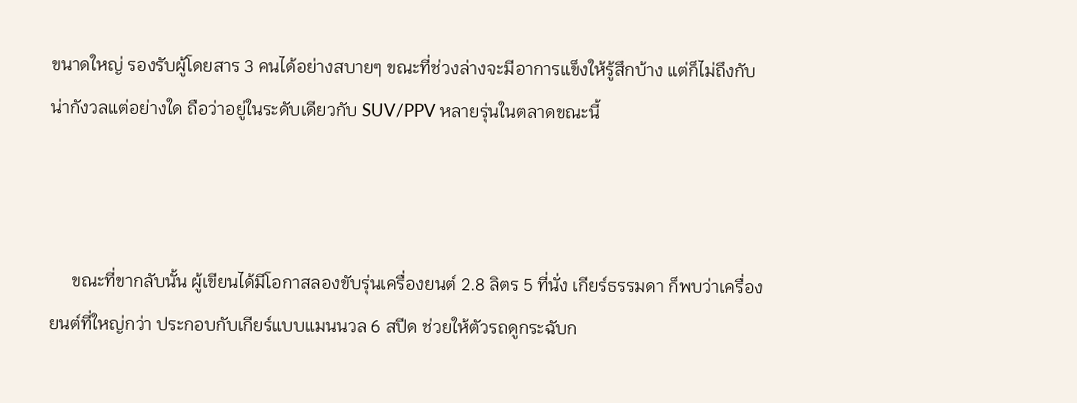ขนาดใหญ่ รองรับผู้โดยสาร 3 คนได้อย่างสบายๆ ขณะที่ช่วงล่างจะมีอาการแข็งให้รู้สึกบ้าง แต่ก็ไม่ถึงกับน่ากังวลแต่อย่างใด ถือว่าอยู่ในระดับเดียวกับ SUV/PPV หลายรุ่นในตลาดขณะนี้



     ขณะที่ขากลับนั้น ผู้เขียนได้มีโอกาสลองขับรุ่นเครื่องยนต์ 2.8 ลิตร 5 ที่นั่ง เกียร์ธรรมดา ก็พบว่าเครื่องยนต์ที่ใหญ่กว่า ประกอบกับเกียร์แบบแมนนวล 6 สปีด ช่วยให้ตัวรถดูกระฉับก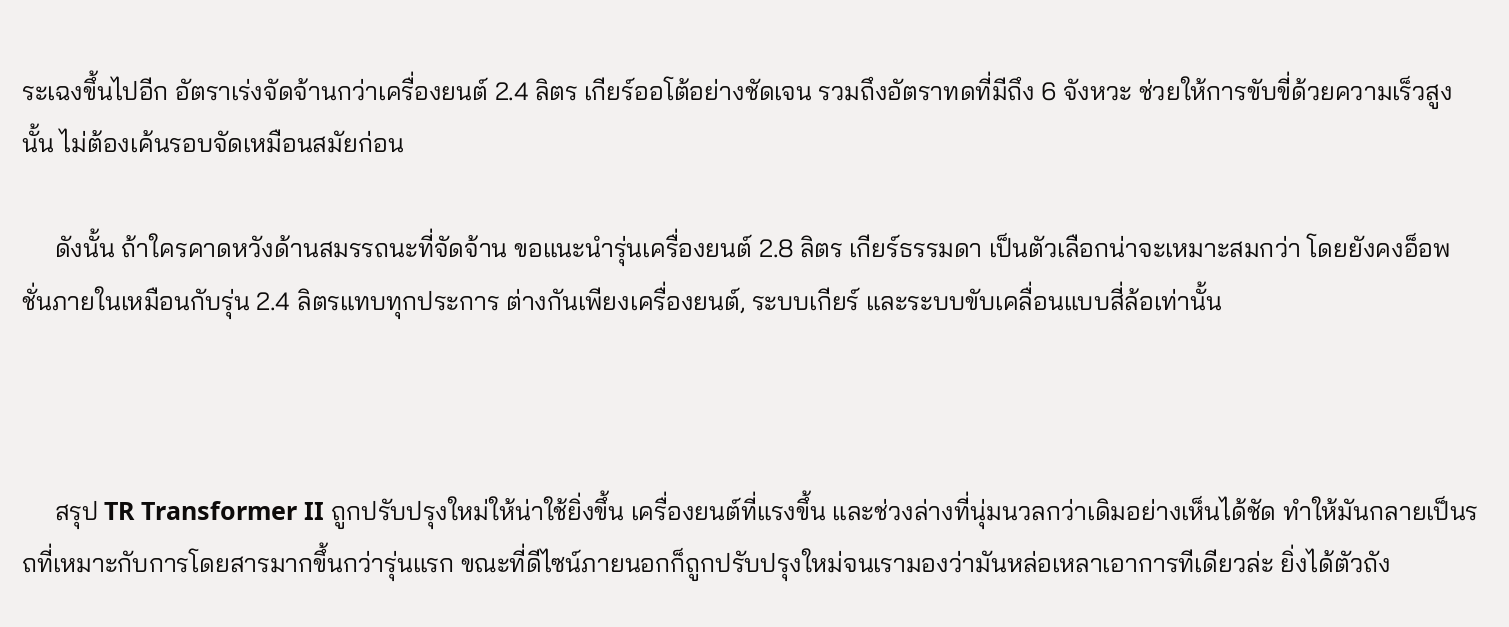ระเฉงขึ้นไปอีก อัตราเร่งจัดจ้านกว่าเครื่องยนต์ 2.4 ลิตร เกียร์ออโต้อย่างชัดเจน รวมถึงอัตราทดที่มีถึง 6 จังหวะ ช่วยให้การขับขี่ด้วยความเร็วสูงนั้น ไม่ต้องเค้นรอบจัดเหมือนสมัยก่อน

     ดังนั้น ถ้าใครคาดหวังด้านสมรรถนะที่จัดจ้าน ขอแนะนำรุ่นเครื่องยนต์ 2.8 ลิตร เกียร์ธรรมดา เป็นตัวเลือกน่าจะเหมาะสมกว่า โดยยังคงอ็อพชั่นภายในเหมือนกับรุ่น 2.4 ลิตรแทบทุกประการ ต่างกันเพียงเครื่องยนต์, ระบบเกียร์ และระบบขับเคลื่อนแบบสี่ล้อเท่านั้น



     สรุป TR Transformer II ถูกปรับปรุงใหม่ให้น่าใช้ยิ่งขึ้น เครื่องยนต์ที่แรงขึ้น และช่วงล่างที่นุ่มนวลกว่าเดิมอย่างเห็นได้ชัด ทำให้มันกลายเป็นรถที่เหมาะกับการโดยสารมากขึ้นกว่ารุ่นแรก ขณะที่ดีไซน์ภายนอกก็ถูกปรับปรุงใหม่จนเรามองว่ามันหล่อเหลาเอาการทีเดียวล่ะ ยิ่งได้ตัวถัง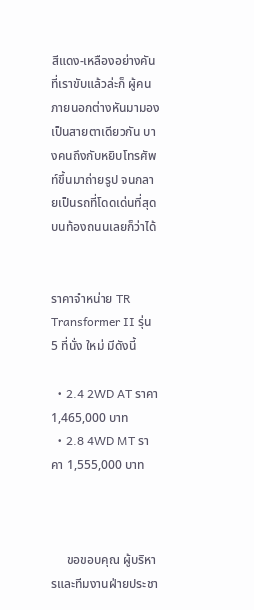สีแดง-เหลืองอย่างคันที่เราขับแล้วล่ะก็ ผู้คนภายนอกต่างหันมามองเป็นสายตาเดียวกัน บางคนถึงกับหยิบโทรศัพท์ขึ้นมาถ่ายรูป จนกลายเป็นรถที่โดดเด่นที่สุดบนท้องถนนเลยก็ว่าได้


ราคาจำหน่าย TR Transformer II รุ่น 5 ที่นั่ง ใหม่ มีดังนี้

  • 2.4 2WD AT ราคา 1,465,000 บาท
  • 2.8 4WD MT ราคา 1,555,000 บาท



     ขอขอบคุณ ผู้บริหารและทีมงานฝ่ายประชา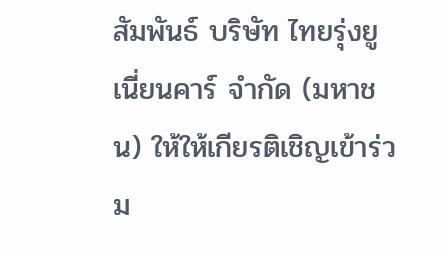สัมพันธ์ บริษัท ไทยรุ่งยูเนี่ยนคาร์ จำกัด (มหาชน) ให้ให้เกียรติเชิญเข้าร่วม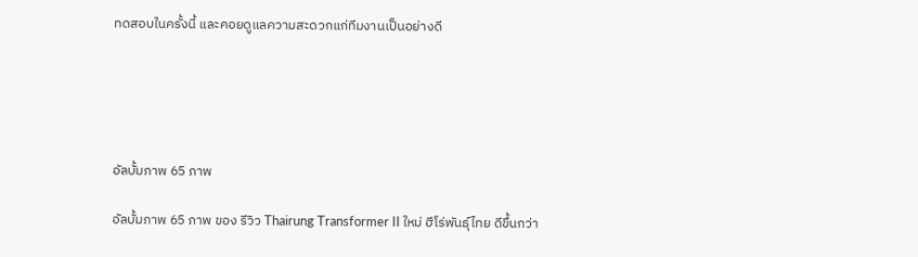ทดสอบในครั้งนี้ และคอยดูแลความสะดวกแก่ทีมงานเป็นอย่างดี





อัลบั้มภาพ 65 ภาพ

อัลบั้มภาพ 65 ภาพ ของ รีวิว Thairung Transformer II ใหม่ ฮีโร่พันธุ์ไทย ดีขึ้นกว่า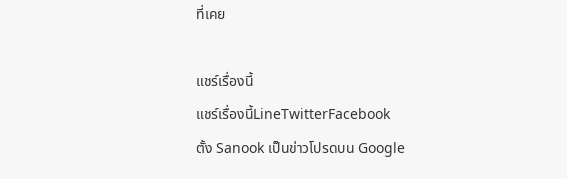ที่เคย

แชร์เรื่องนี้
แชร์เรื่องนี้LineTwitterFacebook
ตั้ง Sanook เป็นข่าวโปรดบน Google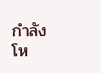กำลังโห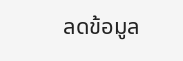ลดข้อมูล